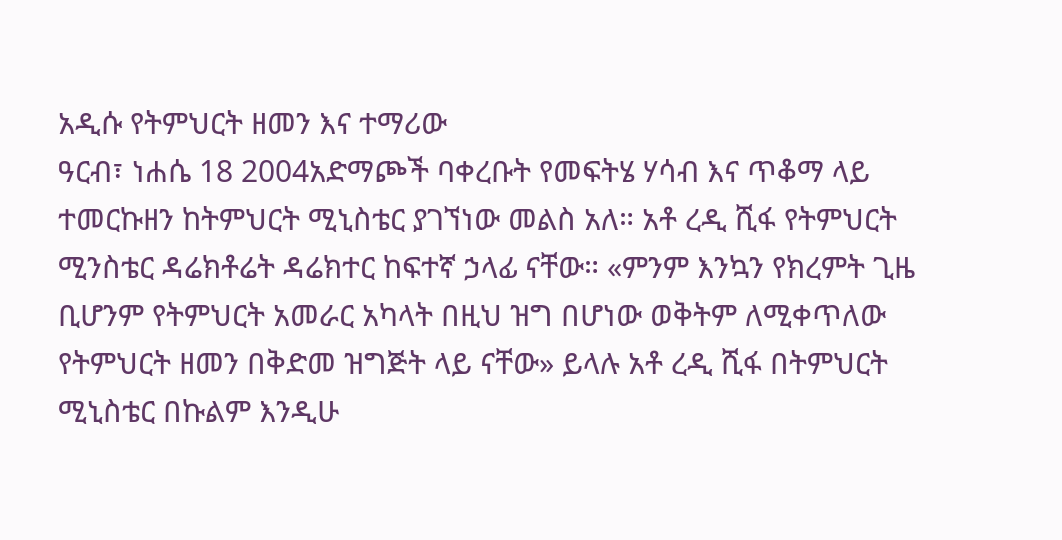አዲሱ የትምህርት ዘመን እና ተማሪው
ዓርብ፣ ነሐሴ 18 2004አድማጮች ባቀረቡት የመፍትሄ ሃሳብ እና ጥቆማ ላይ ተመርኩዘን ከትምህርት ሚኒስቴር ያገኘነው መልስ አለ። አቶ ረዲ ሺፋ የትምህርት ሚንስቴር ዳሬክቶሬት ዳሬክተር ከፍተኛ ኃላፊ ናቸው። «ምንም እንኳን የክረምት ጊዜ ቢሆንም የትምህርት አመራር አካላት በዚህ ዝግ በሆነው ወቅትም ለሚቀጥለው የትምህርት ዘመን በቅድመ ዝግጅት ላይ ናቸው» ይላሉ አቶ ረዲ ሺፋ በትምህርት ሚኒስቴር በኩልም እንዲሁ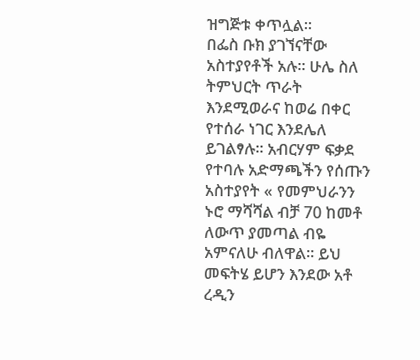ዝግጅቱ ቀጥሏል።
በፌስ ቡክ ያገኘናቸው አስተያየቶች አሉ። ሁሌ ስለ ትምህርት ጥራት እንደሚወራና ከወሬ በቀር የተሰራ ነገር እንደሌለ ይገልፃሉ። አብርሃም ፍቃደ የተባሉ አድማጫችን የሰጡን አስተያየት « የመምህራንን ኑሮ ማሻሻል ብቻ 70 ከመቶ ለውጥ ያመጣል ብዬ አምናለሁ ብለዋል። ይህ መፍትሄ ይሆን እንደው አቶ ረዲን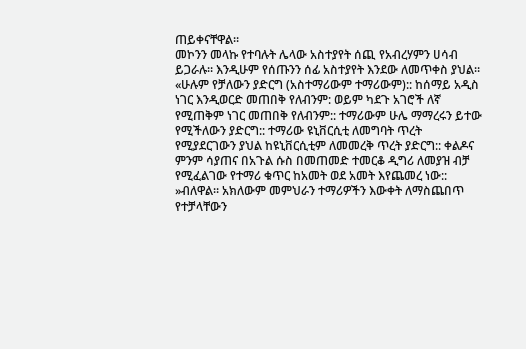ጠይቀናቸዋል።
መኮንን መላኩ የተባሉት ሌላው አስተያየት ሰጪ የአብረሃምን ሀሳብ ይጋራሉ። እንዲሁም የሰጡንን ሰፊ አስተያየት እንደው ለመጥቀስ ያህል። «ሁሉም የቻለውን ያድርግ (አስተማሪውም ተማሪውም):: ከሰማይ አዲስ ነገር እንዲወርድ መጠበቅ የለብንም: ወይም ካደጉ አገሮች ለኛ የሚጠቅም ነገር መጠበቅ የለብንም:: ተማሪውም ሁሌ ማማረሩን ይተው የሚችለውን ያድርግ:: ተማሪው ዩኒቨርሲቲ ለመግባት ጥረት የሚያደርገውን ያህል ከዩኒቨርሲቲም ለመመረቅ ጥረት ያድርግ:: ቀልዶና ምንም ሳያጠና በአጉል ሱስ በመጠመድ ተመርቆ ዲግሪ ለመያዝ ብቻ የሚፈልገው የተማሪ ቁጥር ከአመት ወደ አመት እየጨመረ ነው:: »ብለዋል። አክለውም መምህራን ተማሪዎችን እውቀት ለማስጨበጥ የተቻላቸውን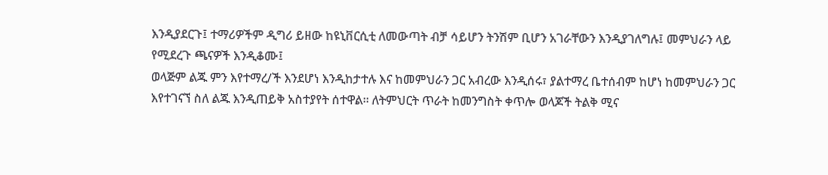እንዲያደርጉ፤ ተማሪዎችም ዲግሪ ይዘው ከዩኒቨርሲቲ ለመውጣት ብቻ ሳይሆን ትንሽም ቢሆን አገራቸውን እንዲያገለግሉ፤ መምህራን ላይ የሚደረጉ ጫናዎች እንዲቆሙ፤
ወላጅም ልጁ ምን እየተማረ/ች እንደሆነ እንዲከታተሉ እና ከመምህራን ጋር አብረው እንዲሰሩ፣ ያልተማረ ቤተሰብም ከሆነ ከመምህራን ጋር እየተገናኘ ስለ ልጁ እንዲጠይቅ አስተያየት ሰተዋል። ለትምህርት ጥራት ከመንግስት ቀጥሎ ወላጆች ትልቅ ሚና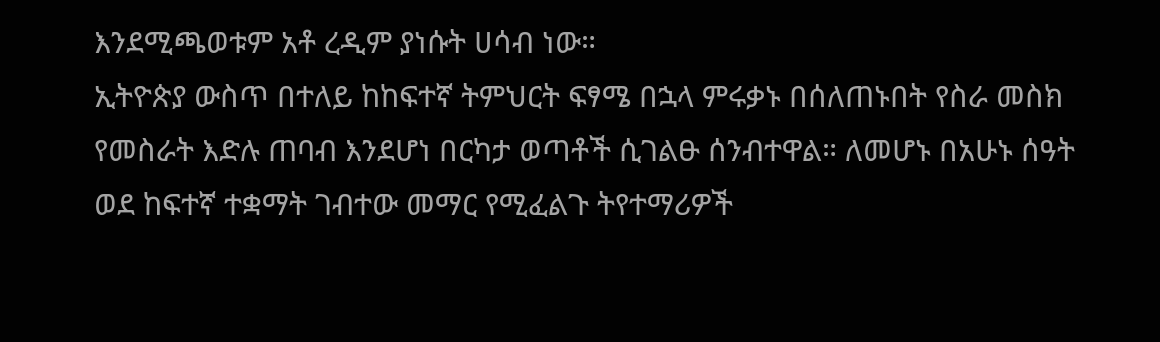እንደሚጫወቱም አቶ ረዲም ያነሱት ሀሳብ ነው።
ኢትዮጵያ ውስጥ በተለይ ከከፍተኛ ትምህርት ፍፃሜ በኋላ ምሩቃኑ በሰለጠኑበት የስራ መስክ የመስራት እድሉ ጠባብ እንደሆነ በርካታ ወጣቶች ሲገልፁ ሰንብተዋል። ለመሆኑ በአሁኑ ሰዓት ወደ ከፍተኛ ተቋማት ገብተው መማር የሚፈልጉ ትየተማሪዎች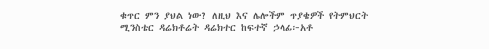ቁጥር ምን ያህል ነው? ለዚህ እና ሌሎችም ጥያቄዎች የትምህርት ሚንስቴር ዳሬክቶሬት ዳሬክተር ከፍተኛ ኃላፊ፦አቶ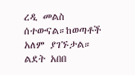ረዲ መልስ ሰተውናል።ከወጣቶች አለም ያገኙታል።
ልደት አበበ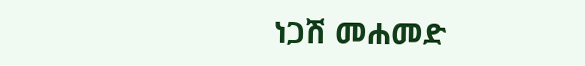ነጋሽ መሐመድ